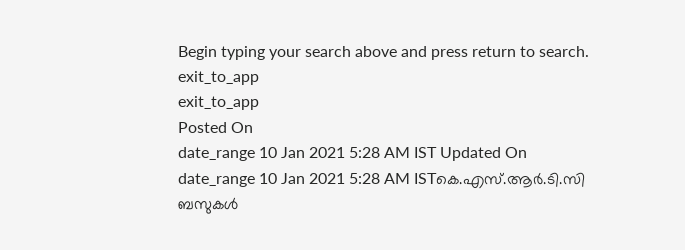Begin typing your search above and press return to search.
exit_to_app
exit_to_app
Posted On
date_range 10 Jan 2021 5:28 AM IST Updated On
date_range 10 Jan 2021 5:28 AM ISTകെ.എസ്.ആർ.ടി.സി ബസുകൾ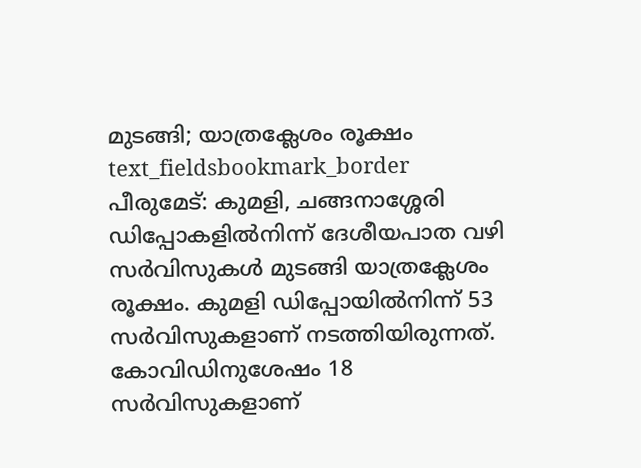മുടങ്ങി; യാത്രക്ലേശം രൂക്ഷം
text_fieldsbookmark_border
പീരുമേട്: കുമളി, ചങ്ങനാശ്ശേരി ഡിപ്പോകളിൽനിന്ന് ദേശീയപാത വഴി സർവിസുകൾ മുടങ്ങി യാത്രക്ലേശം രൂക്ഷം. കുമളി ഡിപ്പോയിൽനിന്ന് 53 സർവിസുകളാണ് നടത്തിയിരുന്നത്. കോവിഡിനുശേഷം 18 സർവിസുകളാണ്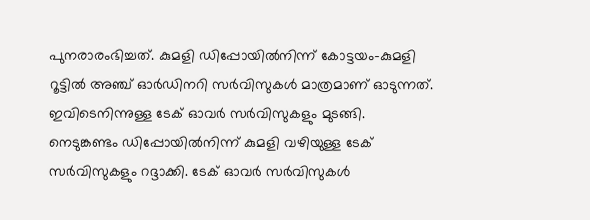പുനരാരംഭിച്ചത്. കുമളി ഡിപ്പോയിൽനിന്ന് കോട്ടയം-കുമളി റൂട്ടിൽ അഞ്ച് ഓർഡിനറി സർവിസുകൾ മാത്രമാണ് ഓടുന്നത്. ഇവിടെനിന്നുള്ള ടേക് ഓവർ സർവിസുകളും മുടങ്ങി. നെടുങ്കണ്ടം ഡിപ്പോയിൽനിന്ന് കുമളി വഴിയുള്ള ടേക് സർവിസുകളും റദ്ദാക്കി. ടേക് ഓവർ സർവിസുകൾ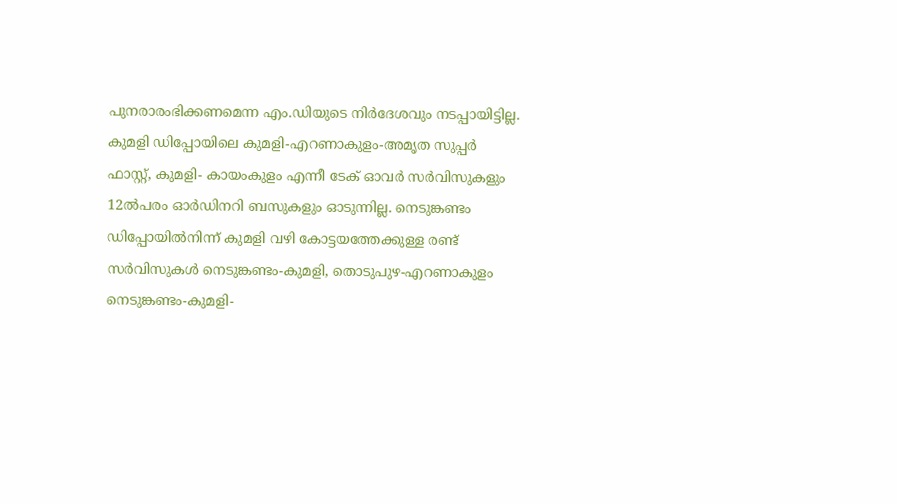പുനരാരംഭിക്കണമെന്ന എം.ഡിയുടെ നിർദേശവും നടപ്പായിട്ടില്ല. കുമളി ഡിപ്പോയിലെ കുമളി-എറണാകുളം-അമൃത സുപ്പർ ഫാസ്റ്റ്, കുമളി- കായംകുളം എന്നീ ടേക് ഓവർ സർവിസുകളും 12ൽപരം ഓർഡിനറി ബസുകളും ഓടുന്നില്ല. നെടുങ്കണ്ടം ഡിപ്പോയിൽനിന്ന് കുമളി വഴി കോട്ടയത്തേക്കുള്ള രണ്ട് സർവിസുകൾ നെടുങ്കണ്ടം-കുമളി, തൊടുപുഴ-എറണാകുളം നെടുങ്കണ്ടം-കുമളി-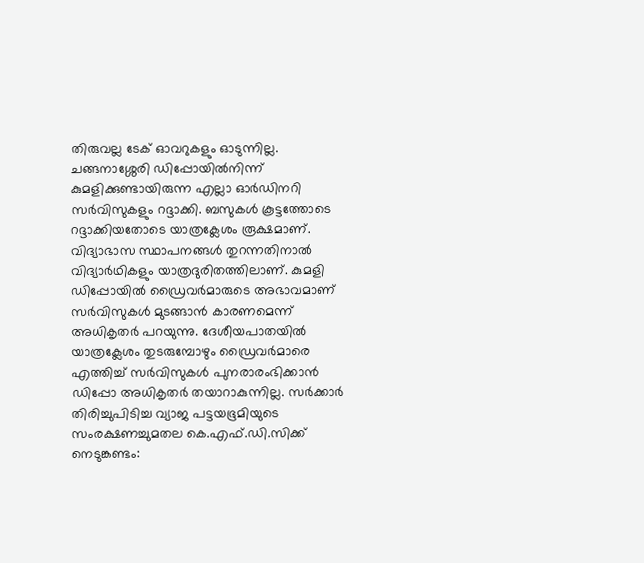തിരുവല്ല ടേക് ഓവറുകളും ഓടുന്നില്ല. ചങ്ങനാശ്ശേരി ഡിപ്പോയിൽനിന്ന് കുമളിക്കുണ്ടായിരുന്ന എല്ലാ ഓർഡിനറി സർവിസുകളും റദ്ദാക്കി. ബസുകൾ കൂട്ടത്തോടെ റദ്ദാക്കിയതോടെ യാത്രക്ലേശം രൂക്ഷമാണ്. വിദ്യാഭാസ സ്ഥാപനങ്ങൾ തുറന്നതിനാൽ വിദ്യാർഥികളും യാത്രദുരിതത്തിലാണ്. കുമളി ഡിപ്പോയിൽ ഡ്രൈവർമാരുടെ അഭാവമാണ് സർവിസുകൾ മുടങ്ങാൻ കാരണമെന്ന് അധികൃതർ പറയുന്നു. ദേശീയപാതയിൽ യാത്രക്ലേശം തുടരുമ്പോഴും ഡ്രൈവർമാരെ എത്തിച്ച് സർവിസുകൾ പുനരാരംഭിക്കാൻ ഡിപ്പോ അധികൃതർ തയാറാകുന്നില്ല. സർക്കാർ തിരിച്ചുപിടിച്ച വ്യാജ പട്ടയഭൂമിയുടെ സംരക്ഷണച്ചുമതല കെ.എഫ്.ഡി.സിക്ക് നെടുങ്കണ്ടം: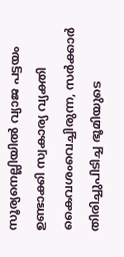സൂര്യനെല്ലിയിൽ വ്യാജ പട്ടയം ഉണ്ടാക്കി സ്വകാര്യ വ്യക്തി കൈവശംവെച്ചിരുന്ന, സർക്കാർ തിരിച്ചുപിടിച്ച ഭൂമിയുടെ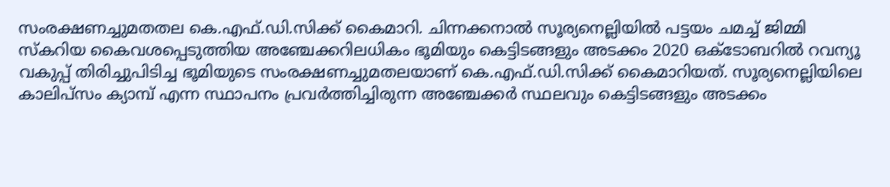സംരക്ഷണച്ചുമതതല കെ.എഫ്.ഡി.സിക്ക് കൈമാറി. ചിന്നക്കനാൽ സൂര്യനെല്ലിയിൽ പട്ടയം ചമച്ച് ജിമ്മി സ്കറിയ കൈവശപ്പെടുത്തിയ അഞ്ചേക്കറിലധികം ഭൂമിയും കെട്ടിടങ്ങളും അടക്കം 2020 ഒക്ടോബറിൽ റവന്യൂ വകുപ്പ് തിരിച്ചുപിടിച്ച ഭൂമിയുടെ സംരക്ഷണച്ചുമതലയാണ് കെ.എഫ്.ഡി.സിക്ക് കൈമാറിയത്. സൂര്യനെല്ലിയിലെ കാലിപ്സം ക്യാമ്പ് എന്ന സ്ഥാപനം പ്രവർത്തിച്ചിരുന്ന അഞ്ചേക്കർ സ്ഥലവും കെട്ടിടങ്ങളും അടക്കം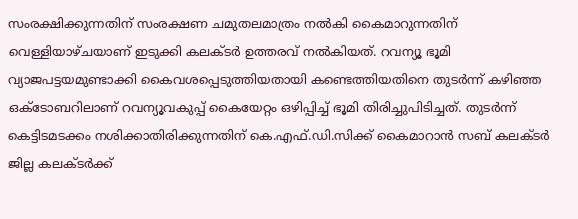സംരക്ഷിക്കുന്നതിന് സംരക്ഷണ ചമുതലമാത്രം നൽകി കൈമാറുന്നതിന് വെള്ളിയാഴ്ചയാണ് ഇടുക്കി കലക്ടർ ഉത്തരവ് നൽകിയത്. റവന്യൂ ഭൂമി വ്യാജപട്ടയമുണ്ടാക്കി കൈവശപ്പെടുത്തിയതായി കണ്ടെത്തിയതിനെ തുടർന്ന് കഴിഞ്ഞ ഒക്ടോബറിലാണ് റവന്യൂവകുപ്പ് കൈയേറ്റം ഒഴിപ്പിച്ച് ഭൂമി തിരിച്ചുപിടിച്ചത്. തുടർന്ന് കെട്ടിടമടക്കം നശിക്കാതിരിക്കുന്നതിന് കെ.എഫ്.ഡി.സിക്ക് കൈമാറാൻ സബ് കലക്ടർ ജില്ല കലക്ടർക്ക്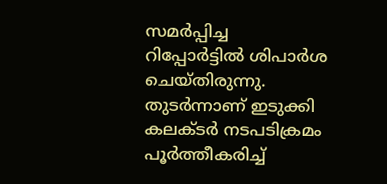സമർപ്പിച്ച റിപ്പോർട്ടിൽ ശിപാർശ ചെയ്തിരുന്നു. തുടർന്നാണ് ഇടുക്കി കലക്ടർ നടപടിക്രമം പൂർത്തീകരിച്ച്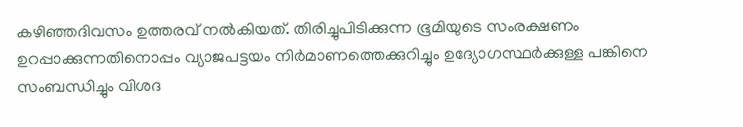കഴിഞ്ഞദിവസം ഉത്തരവ് നൽകിയത്. തിരിച്ചുപിടിക്കുന്ന ഭൂമിയുടെ സംരക്ഷണം ഉറപ്പാക്കുന്നതിനൊപ്പം വ്യാജപട്ടയം നിർമാണത്തെക്കുറിച്ചും ഉദ്യോഗസ്ഥർക്കുള്ള പങ്കിനെ സംബന്ധിച്ചും വിശദ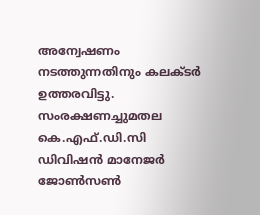അന്വേഷണം നടത്തുന്നതിനും കലക്ടർ ഉത്തരവിട്ടു. സംരക്ഷണച്ചുമതല കെ.എഫ്.ഡി.സി ഡിവിഷൻ മാനേജർ ജോൺസൺ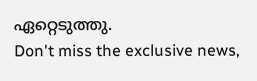ഏറ്റെടുത്തു.
Don't miss the exclusive news,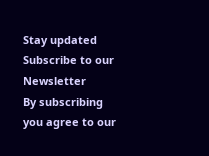Stay updated
Subscribe to our Newsletter
By subscribing you agree to our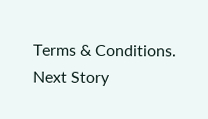Terms & Conditions.
Next Story